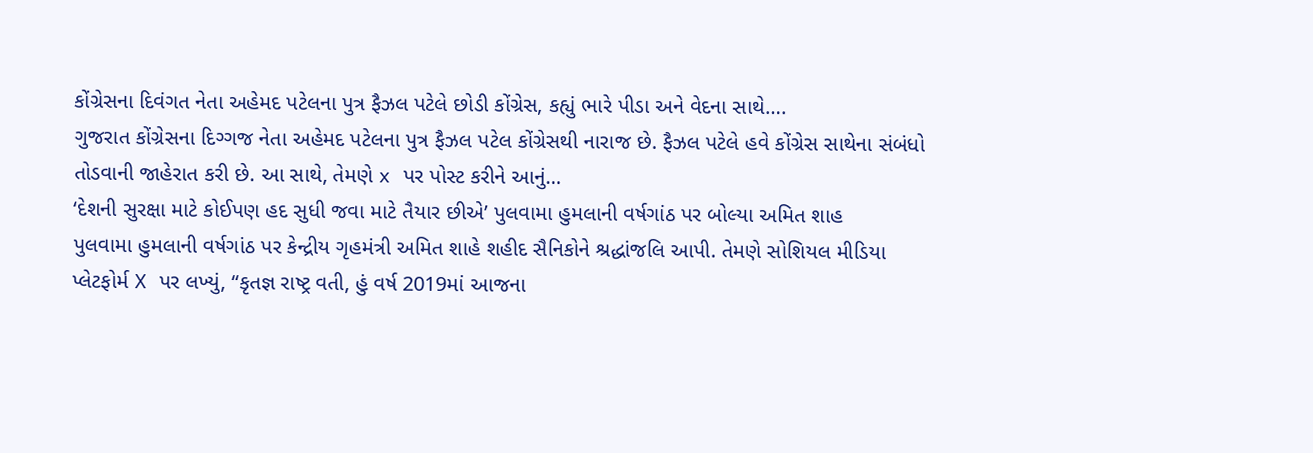કોંગ્રેસના દિવંગત નેતા અહેમદ પટેલના પુત્ર ફૈઝલ પટેલે છોડી કોંગ્રેસ, કહ્યું ભારે પીડા અને વેદના સાથે….
ગુજરાત કોંગ્રેસના દિગ્ગજ નેતા અહેમદ પટેલના પુત્ર ફૈઝલ પટેલ કોંગ્રેસથી નારાજ છે. ફૈઝલ પટેલે હવે કોંગ્રેસ સાથેના સંબંધો તોડવાની જાહેરાત કરી છે. આ સાથે, તેમણે x પર પોસ્ટ કરીને આનું…
‘દેશની સુરક્ષા માટે કોઈપણ હદ સુધી જવા માટે તૈયાર છીએ’ પુલવામા હુમલાની વર્ષગાંઠ પર બોલ્યા અમિત શાહ
પુલવામા હુમલાની વર્ષગાંઠ પર કેન્દ્રીય ગૃહમંત્રી અમિત શાહે શહીદ સૈનિકોને શ્રદ્ધાંજલિ આપી. તેમણે સોશિયલ મીડિયા પ્લેટફોર્મ X પર લખ્યું, “કૃતજ્ઞ રાષ્ટ્ર વતી, હું વર્ષ 2019માં આજના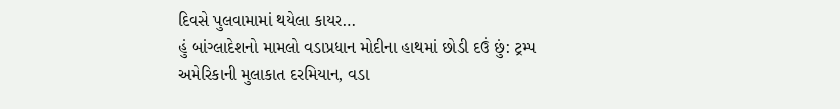દિવસે પુલવામામાં થયેલા કાયર…
હું બાંગ્લાદેશનો મામલો વડાપ્રધાન મોદીના હાથમાં છોડી દઉં છું: ટ્રમ્પ
અમેરિકાની મુલાકાત દરમિયાન, વડા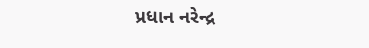પ્રધાન નરેન્દ્ર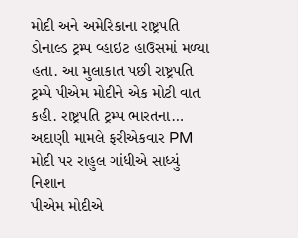મોદી અને અમેરિકાના રાષ્ટ્રપતિ ડોનાલ્ડ ટ્રમ્પ વ્હાઇટ હાઉસમાં મળ્યા હતા. આ મુલાકાત પછી રાષ્ટ્રપતિ ટ્રમ્પે પીએમ મોદીને એક મોટી વાત કહી. રાષ્ટ્રપતિ ટ્રમ્પ ભારતના…
અદાણી મામલે ફરીએકવાર PM મોદી પર રાહુલ ગાંધીએ સાધ્યું નિશાન
પીએમ મોદીએ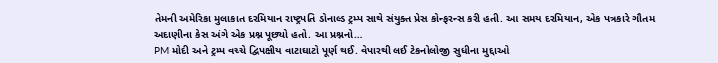તેમની અમેરિકા મુલાકાત દરમિયાન રાષ્ટ્રપતિ ડોનાલ્ડ ટ્રમ્પ સાથે સંયુક્ત પ્રેસ કોન્ફરન્સ કરી હતી. આ સમય દરમિયાન, એક પત્રકારે ગૌતમ અદાણીના કેસ અંગે એક પ્રશ્ન પૂછ્યો હતો. આ પ્રશ્નનો…
PM મોદી અને ટ્રમ્પ વચ્ચે દ્વિપક્ષીય વાટાઘાટો પૂર્ણ થઈ. વેપારથી લઈ ટેકનોલોજી સુધીના મુદ્દાઓ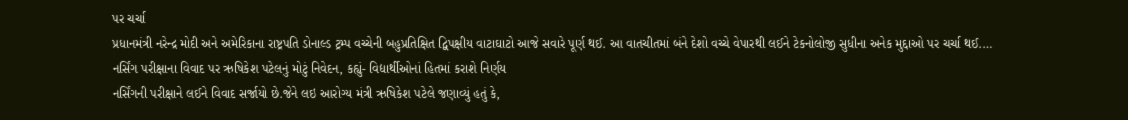પર ચર્ચા
પ્રધાનમંત્રી નરેન્દ્ર મોદી અને અમેરિકાના રાષ્ટ્રપતિ ડોનાલ્ડ ટ્રમ્પ વચ્ચેની બહુપ્રતિક્ષિત દ્વિપક્ષીય વાટાઘાટો આજે સવારે પૂર્ણ થઈ. આ વાતચીતમાં બંને દેશો વચ્ચે વેપારથી લઈને ટેકનોલોજી સુધીના અનેક મુદ્દાઓ પર ચર્ચા થઈ.…
નર્સિંગ પરીક્ષાના વિવાદ પર ઋષિકેશ પટેલનું મોટું નિવેદન, કહ્યું- વિદ્યાર્થીઓનાં હિતમાં કરાશે નિર્ણય
નર્સિંગની પરીક્ષાને લઈને વિવાદ સર્જાયો છે.જેને લઇ આરોગ્ય મંત્રી ઋષિકેશ પટેલે જણાવ્યું હતું કે,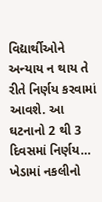વિદ્યાર્થીઓને અન્યાય ન થાય તે રીતે નિર્ણય કરવામાં આવશે. આ ઘટનાનો 2 થી 3 દિવસમાં નિર્ણય…
ખેડામાં નકલીનો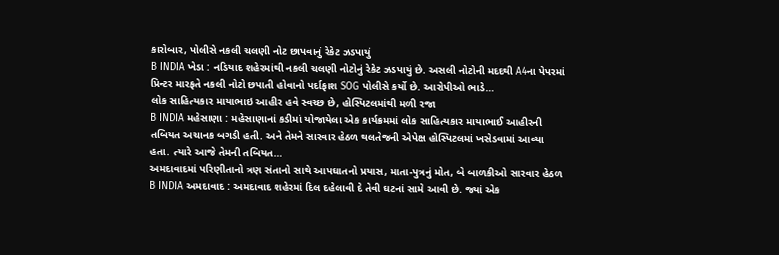કારોબાર, પોલીસે નકલી ચલણી નોટ છાપવાનું રેકેટ ઝડપાયું
B INDIA ખેડા : નડિયાદ શહેરમાંથી નકલી ચલણી નોટોનું રેકેટ ઝડપાયું છે. અસલી નોટોની મદદથી A4ના પેપરમાં પ્રિન્ટર મારફતે નકલી નોટો છપાતી હોવાનો પર્દાફાશ SOG પોલીસે કર્યો છે. આરોપીઓ ભાડે…
લોક સાહિત્યકાર માયાભાઇ આહીર હવે સ્વચ્છ છે, હોસ્પિટલમાંથી મળી રજા
B INDIA મહેસાણા : મહેસાણાનાં કડીમાં યોજાયેલા એક કાર્યક્રમમાં લોક સાહિત્યકાર માયાભાઈ આહીરની તબિયત અચાનક બગડી હતી. અને તેમને સારવાર હેઠળ થલતેજની એપેક્ષ હોસ્પિટલમાં ખસેડવામાં આવ્યા હતા. ત્યારે આજે તેમની તબિયત…
અમદાવાદમાં પરિણીતાનો ત્રણ સંતાનો સાથે આપઘાતનો પ્રયાસ, માતા-પુત્રનું મોત, બે બાળકીઓ સારવાર હેઠળ
B INDIA અમદાવાદ : અમદાવાદ શહેરમાં દિલ દહેલાવી દે તેવી ઘટનાં સામે આવી છે. જ્યાં એક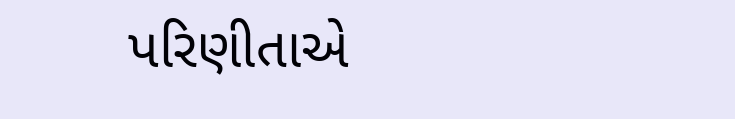પરિણીતાએ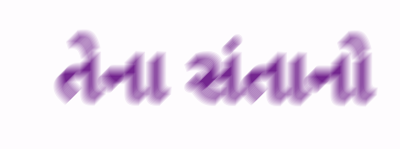તેના સંતાનો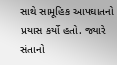સાથે સામૂહિક આપઘાતનો પ્રયાસ કર્યો હતો. જ્યારે સંતાનો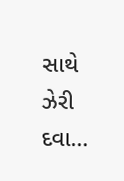સાથે ઝેરી દવા…